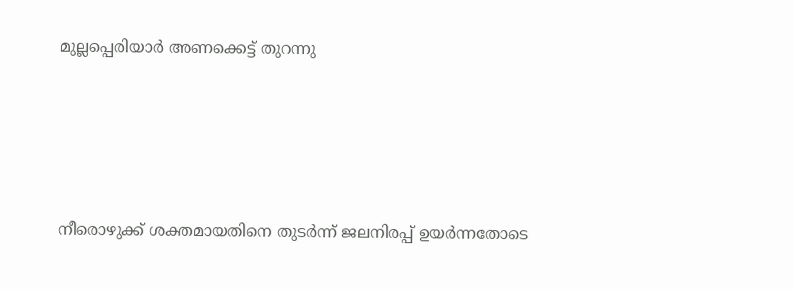മുല്ലപ്പെരിയാര്‍ അണക്കെട്ട് തുറന്നു





നീരൊഴുക്ക് ശക്തമായതിനെ തുടര്‍ന്ന് ജലനിരപ്പ് ഉയര്‍ന്നതോടെ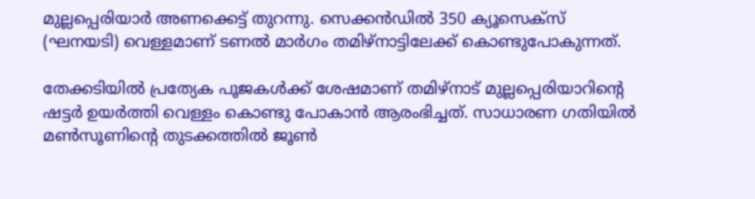മുല്ലപ്പെരിയാര്‍ അണക്കെട്ട് തുറന്നു. സെക്കന്‍ഡില്‍ 350 ക്യൂസെക്‌സ് (ഘനയടി) വെള്ളമാണ് ടണല്‍ മാര്‍ഗം തമിഴ്‌നാട്ടിലേക്ക് കൊണ്ടുപോകുന്നത്.

തേക്കടിയില്‍ പ്രത്യേക പൂജകള്‍ക്ക് ശേഷമാണ് തമിഴ്‌നാട് മുല്ലപ്പെരിയാറിന്റെ ഷട്ടര്‍ ഉയര്‍ത്തി വെള്ളം കൊണ്ടു പോകാന്‍ ആരംഭിച്ചത്. സാധാരണ ഗതിയില്‍ മണ്‍സൂണിന്റെ തുടക്കത്തില്‍ ജൂണ്‍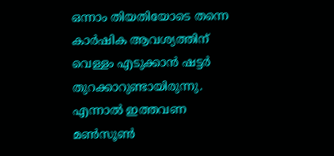ഒന്നാം തിയതിയോടെ തന്നെ കാര്‍ഷിക ആവശ്യത്തിന് വെള്ളം എടുക്കാന്‍ ഷട്ടര്‍ തുറക്കാറുണ്ടായിരുന്നു. എന്നാല്‍ ഇത്തവണ മണ്‍സൂണ്‍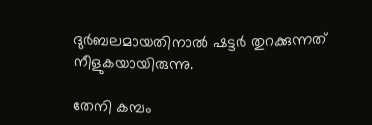ദുര്‍ബലമായതിനാല്‍ ഷട്ടര്‍ തുറക്കുന്നത് നീളുകയായിരുന്നു.

തേനി കമ്പം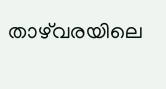താഴ്‌വരയിലെ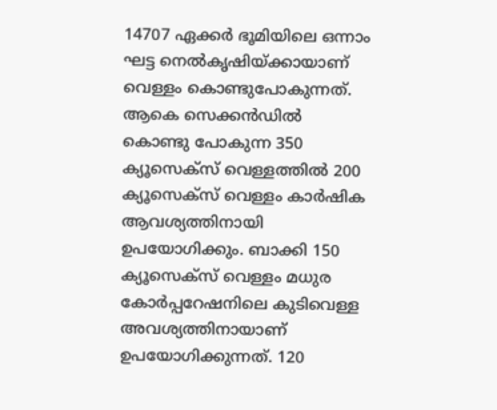14707 ഏക്കര്‍ ഭൂമിയിലെ ഒന്നാം ഘട്ട നെല്‍കൃഷിയ്ക്കായാണ് വെള്ളം കൊണ്ടുപോകുന്നത്. ആകെ സെക്കന്‍ഡില്‍ കൊണ്ടു പോകുന്ന 350 ക്യൂസെക്‌സ് വെള്ളത്തില്‍ 200 ക്യൂസെക്‌സ് വെള്ളം കാര്‍ഷിക ആവശ്യത്തിനായി ഉപയോഗിക്കും. ബാക്കി 150 ക്യൂസെക്‌സ് വെള്ളം മധുര കോര്‍പ്പറേഷനിലെ കുടിവെള്ള അവശ്യത്തിനായാണ് ഉപയോഗിക്കുന്നത്. 120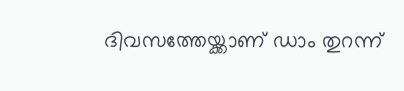ദിവസത്തേയ്ക്കാണ് ഡാം തുറന്ന്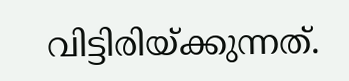വിട്ടിരിയ്ക്കുന്നത്.